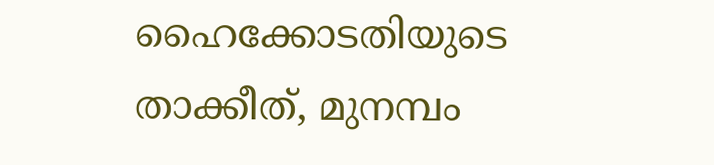ഹൈക്കോടതിയുടെ താക്കീത്, മുനമ്പം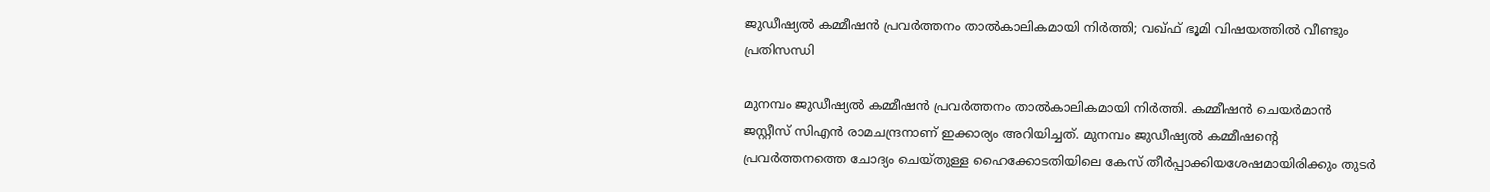ജുഡീഷ്യല്‍ കമ്മീഷന്‍ പ്രവര്‍ത്തനം താല്‍കാലികമായി നിര്‍ത്തി; വഖ്ഫ് ഭൂമി വിഷയത്തില്‍ വീണ്ടും പ്രതിസന്ധി

മുനമ്പം ജുഡീഷ്യല്‍ കമ്മീഷന്‍ പ്രവര്‍ത്തനം താല്‍കാലികമായി നിര്‍ത്തി. കമ്മീഷന്‍ ചെയര്‍മാന്‍ ജസ്റ്റീസ് സിഎന്‍ രാമചന്ദ്രനാണ് ഇക്കാര്യം അറിയിച്ചത്. മുനമ്പം ജുഡീഷ്യല്‍ കമ്മീഷന്റെ പ്രവര്‍ത്തനത്തെ ചോദ്യം ചെയ്തുള്ള ഹൈക്കോടതിയിലെ കേസ് തീര്‍പ്പാക്കിയശേഷമായിരിക്കും തുടര്‍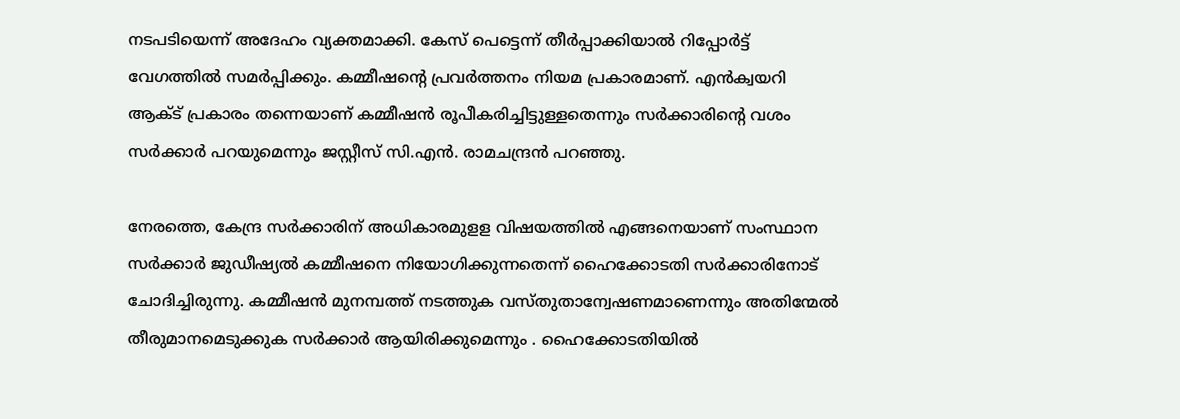നടപടിയെന്ന് അദേഹം വ്യക്തമാക്കി. കേസ് പെട്ടെന്ന് തീര്‍പ്പാക്കിയാല്‍ റിപ്പോര്‍ട്ട് വേഗത്തില്‍ സമര്‍പ്പിക്കും. കമ്മീഷന്റെ പ്രവര്‍ത്തനം നിയമ പ്രകാരമാണ്. എന്‍ക്വയറി ആക്ട് പ്രകാരം തന്നെയാണ് കമ്മീഷന്‍ രൂപീകരിച്ചിട്ടുള്ളതെന്നും സര്‍ക്കാരിന്റെ വശം സര്‍ക്കാര്‍ പറയുമെന്നും ജസ്റ്റീസ് സി.എന്‍. രാമചന്ദ്രന്‍ പറഞ്ഞു.

നേരത്തെ, കേന്ദ്ര സര്‍ക്കാരിന് അധികാരമുളള വിഷയത്തില്‍ എങ്ങനെയാണ് സംസ്ഥാന സര്‍ക്കാര്‍ ജുഡീഷ്യല്‍ കമ്മീഷനെ നിയോഗിക്കുന്നതെന്ന് ഹൈക്കോടതി സര്‍ക്കാരിനോട് ചോദിച്ചിരുന്നു. കമ്മീഷന്‍ മുനമ്പത്ത് നടത്തുക വസ്തുതാന്വേഷണമാണെന്നും അതിന്മേല്‍ തീരുമാനമെടുക്കുക സര്‍ക്കാര്‍ ആയിരിക്കുമെന്നും . ഹൈക്കോടതിയില്‍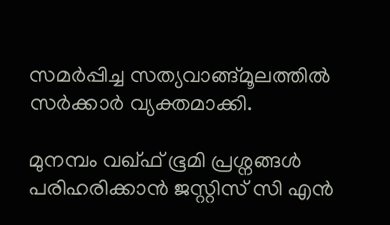സമര്‍പ്പിച്ച സത്യവാങ്ങ്മൂലത്തില്‍ സര്‍ക്കാര്‍ വ്യക്തമാക്കി.

മുനമ്പം വഖ്ഫ് ഭൂമി പ്രശ്നങ്ങള്‍ പരിഹരിക്കാന്‍ ജസ്റ്റിസ് സി എന്‍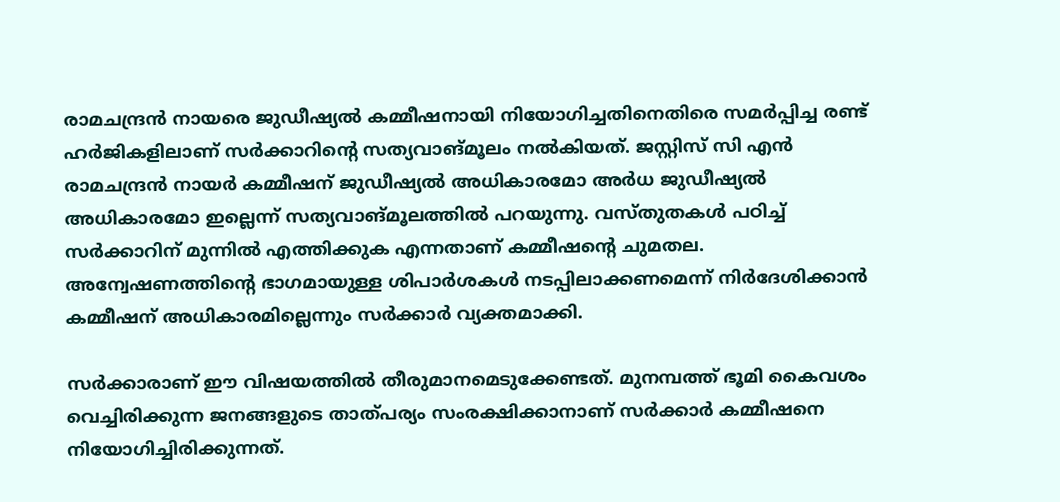രാമചന്ദ്രന്‍ നായരെ ജുഡീഷ്യല്‍ കമ്മീഷനായി നിയോഗിച്ചതിനെതിരെ സമര്‍പ്പിച്ച രണ്ട് ഹര്‍ജികളിലാണ് സര്‍ക്കാറിന്റെ സത്യവാങ്മൂലം നല്‍കിയത്. ജസ്റ്റിസ് സി എന്‍ രാമചന്ദ്രന്‍ നായര്‍ കമ്മീഷന് ജുഡീഷ്യല്‍ അധികാരമോ അര്‍ധ ജുഡീഷ്യല്‍ അധികാരമോ ഇല്ലെന്ന് സത്യവാങ്മൂലത്തില്‍ പറയുന്നു. വസ്തുതകള്‍ പഠിച്ച് സര്‍ക്കാറിന് മുന്നില്‍ എത്തിക്കുക എന്നതാണ് കമ്മീഷന്റെ ചുമതല. അന്വേഷണത്തിന്റെ ഭാഗമായുള്ള ശിപാര്‍ശകള്‍ നടപ്പിലാക്കണമെന്ന് നിര്‍ദേശിക്കാന്‍ കമ്മീഷന് അധികാരമില്ലെന്നും സര്‍ക്കാര്‍ വ്യക്തമാക്കി.

സര്‍ക്കാരാണ് ഈ വിഷയത്തില്‍ തീരുമാനമെടുക്കേണ്ടത്. മുനമ്പത്ത് ഭൂമി കൈവശം വെച്ചിരിക്കുന്ന ജനങ്ങളുടെ താത്പര്യം സംരക്ഷിക്കാനാണ് സര്‍ക്കാര്‍ കമ്മീഷനെ നിയോഗിച്ചിരിക്കുന്നത്.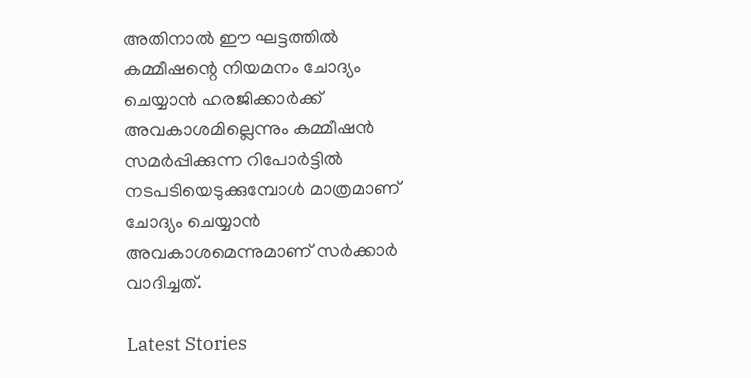അതിനാല്‍ ഈ ഘട്ടത്തില്‍ കമ്മീഷന്റെ നിയമനം ചോദ്യം ചെയ്യാന്‍ ഹരജിക്കാര്‍ക്ക് അവകാശമില്ലെന്നും കമ്മീഷന്‍ സമര്‍പ്പിക്കുന്ന റിപോര്‍ട്ടില്‍ നടപടിയെടുക്കുമ്പോള്‍ മാത്രമാണ് ചോദ്യം ചെയ്യാന്‍ അവകാശമെന്നുമാണ് സര്‍ക്കാര്‍ വാദിച്ചത്.

Latest Stories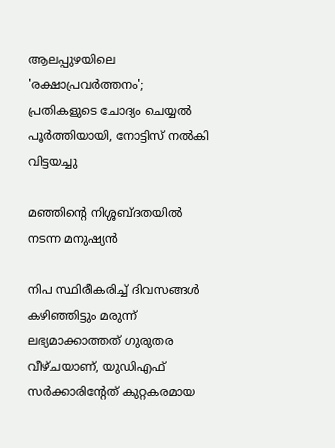ആലപ്പുഴയിലെ 'രക്ഷാപ്രവർത്തനം'; പ്രതികളുടെ ചോദ്യം ചെയ്യൽ പൂർത്തിയായി, നോട്ടിസ് നൽകി വിട്ടയച്ചു

മഞ്ഞിന്റെ നിശ്ശബ്ദതയിൽ നടന്ന മനുഷ്യൻ

നിപ സ്ഥിരീകരിച്ച് ദിവസങ്ങൾ കഴിഞ്ഞിട്ടും മരുന്ന് ലഭ്യമാക്കാത്തത് ഗുരുതര വീഴ്ചയാണ്, യുഡിഎഫ് സർക്കാരിന്റേത് കുറ്റകരമായ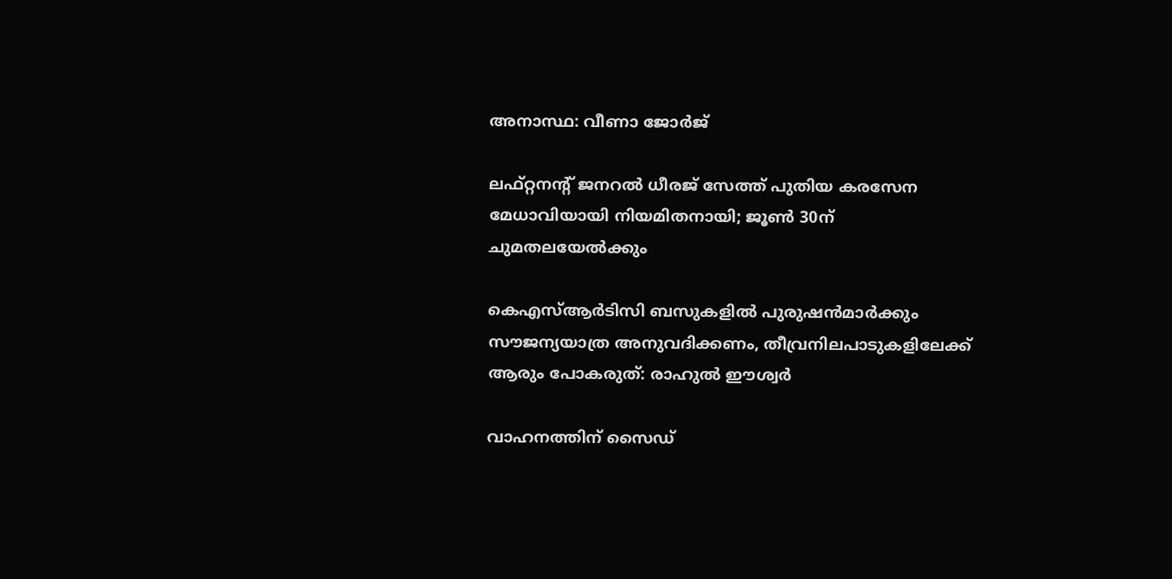അനാസ്ഥ: വീണാ ജോർജ്

ലഫ്റ്റനന്റ് ജനറൽ ധീരജ് സേത്ത് പുതിയ കരസേന മേധാവിയായി നിയമിതനായി; ജൂൺ 30ന് ചുമതലയേൽക്കും

കെഎസ്ആർടിസി ബസുകളിൽ പുരുഷൻമാർക്കും സൗജന്യയാത്ര അനുവദിക്കണം, തീവ്രനിലപാടുകളിലേക്ക് ആരും പോകരുത്: രാഹുൽ ഈശ്വർ

വാഹനത്തിന് സൈഡ്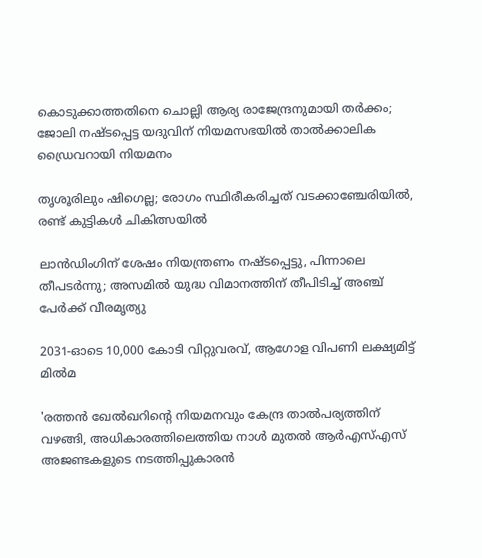കൊടുക്കാത്തതിനെ ചൊല്ലി ആര്യ രാജേന്ദ്രനുമായി തർക്കം; ജോലി നഷ്ടപ്പെട്ട യദുവിന് നിയമസഭയിൽ താൽക്കാലിക ഡ്രൈവറായി നിയമനം

തൃശൂരിലും ഷിഗെല്ല; രോഗം സ്ഥിരീകരിച്ചത് വടക്കാഞ്ചേരിയിൽ, രണ്ട് കുട്ടികൾ ചികിത്സയിൽ

ലാൻഡിംഗിന് ശേഷം നിയന്ത്രണം നഷ്ടപ്പെട്ടു, പിന്നാലെ തീപടർന്നു; അസമിൽ യുദ്ധ വിമാനത്തിന് തീപിടിച്ച് അഞ്ച് പേർക്ക് വീരമൃത്യു

2031-ഓടെ 10,000 കോടി വിറ്റുവരവ്, ആഗോള വിപണി ലക്ഷ്യമിട്ട് മിൽമ

'രത്തൻ ഖേൽഖറിന്റെ നിയമനവും കേന്ദ്ര താൽപര്യത്തിന് വഴങ്ങി, അധികാരത്തിലെത്തിയ നാൾ മുതൽ ആർഎസ്എസ് അജണ്ടകളുടെ നടത്തിപ്പുകാരൻ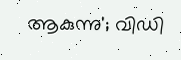ആകുന്നു'; വിഡി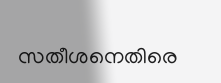സതീശനെതിരെ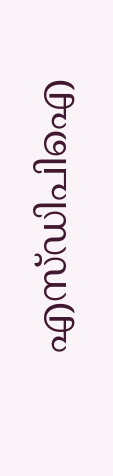എസ്ഡിപിഐ